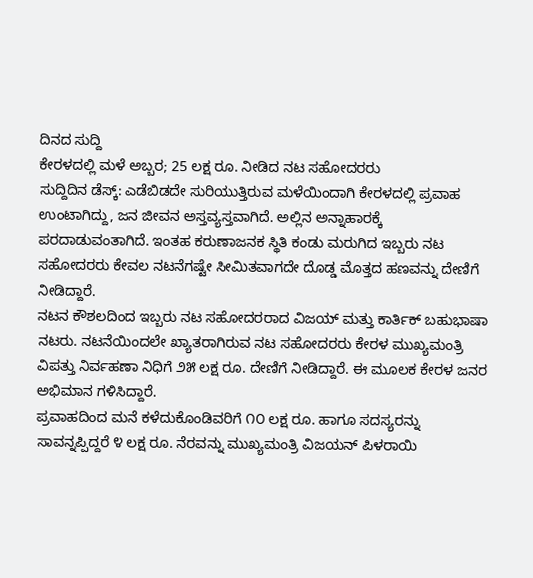ದಿನದ ಸುದ್ದಿ
ಕೇರಳದಲ್ಲಿ ಮಳೆ ಅಬ್ಬರ; 25 ಲಕ್ಷ ರೂ. ನೀಡಿದ ನಟ ಸಹೋದರರು
ಸುದ್ದಿದಿನ ಡೆಸ್ಕ್: ಎಡೆಬಿಡದೇ ಸುರಿಯುತ್ತಿರುವ ಮಳೆಯಿಂದಾಗಿ ಕೇರಳದಲ್ಲಿ ಪ್ರವಾಹ ಉಂಟಾಗಿದ್ದು, ಜನ ಜೀವನ ಅಸ್ತವ್ಯಸ್ತವಾಗಿದೆ. ಅಲ್ಲಿನ ಅನ್ನಾಹಾರಕ್ಕೆ ಪರದಾಡುವಂತಾಗಿದೆ. ಇಂತಹ ಕರುಣಾಜನಕ ಸ್ಥಿತಿ ಕಂಡು ಮರುಗಿದ ಇಬ್ಬರು ನಟ ಸಹೋದರರು ಕೇವಲ ನಟನೆಗಷ್ಟೇ ಸೀಮಿತವಾಗದೇ ದೊಡ್ಡ ಮೊತ್ತದ ಹಣವನ್ನು ದೇಣಿಗೆ ನೀಡಿದ್ದಾರೆ.
ನಟನ ಕೌಶಲದಿಂದ ಇಬ್ಬರು ನಟ ಸಹೋದರರಾದ ವಿಜಯ್ ಮತ್ತು ಕಾರ್ತಿಕ್ ಬಹುಭಾಷಾ ನಟರು. ನಟನೆಯಿಂದಲೇ ಖ್ಯಾತರಾಗಿರುವ ನಟ ಸಹೋದರರು ಕೇರಳ ಮುಖ್ಯಮಂತ್ರಿ ವಿಪತ್ತು ನಿರ್ವಹಣಾ ನಿಧಿಗೆ ೨೫ ಲಕ್ಷ ರೂ. ದೇಣಿಗೆ ನೀಡಿದ್ದಾರೆ. ಈ ಮೂಲಕ ಕೇರಳ ಜನರ ಅಭಿಮಾನ ಗಳಿಸಿದ್ದಾರೆ.
ಪ್ರವಾಹದಿಂದ ಮನೆ ಕಳೆದುಕೊಂಡಿವರಿಗೆ ೧೦ ಲಕ್ಷ ರೂ. ಹಾಗೂ ಸದಸ್ಯರನ್ನು ಸಾವನ್ನಪ್ಪಿದ್ದರೆ ೪ ಲಕ್ಷ ರೂ. ನೆರವನ್ನು ಮುಖ್ಯಮಂತ್ರಿ ವಿಜಯನ್ ಪಿಳರಾಯಿ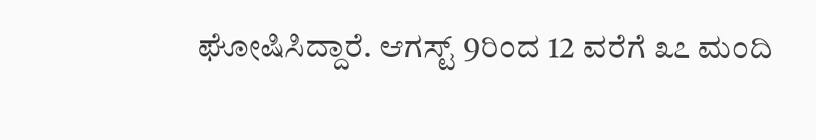ಘೋಷಿಸಿದ್ದಾರೆ. ಆಗಸ್ಟ್ 9ರಿಂದ 12 ವರೆಗೆ ೩೭ ಮಂದಿ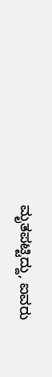ಮೃತಪಟ್ಟಿದ್ದು, ಐವರು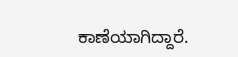ಕಾಣೆಯಾಗಿದ್ದಾರೆ.